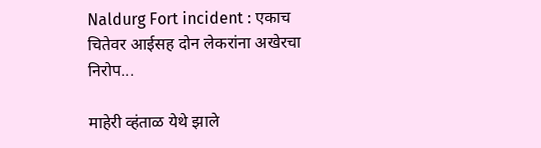Naldurg Fort incident : एकाच चितेवर आईसह दोन लेकरांना अखेरचा निरोप...

माहेरी व्‍हंताळ येथे झाले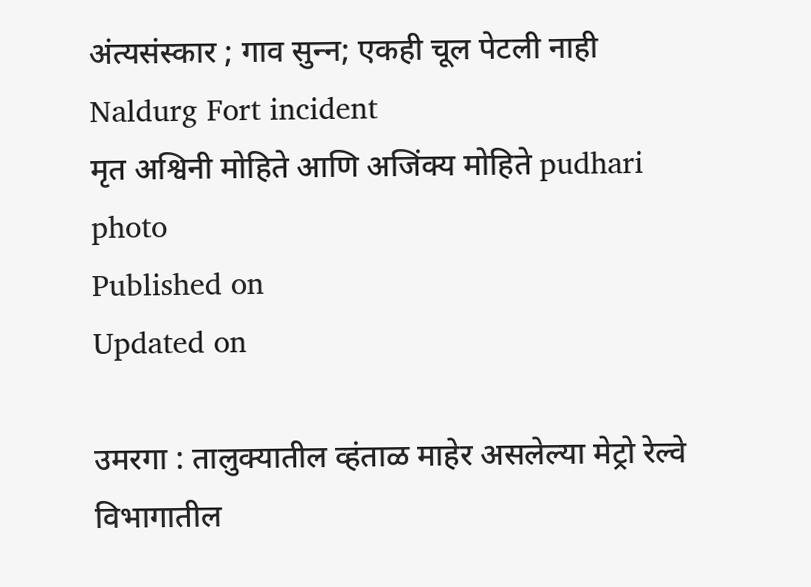अंत्‍यसंस्‍कार ; गाव सुन्‍न; एकही चूल पेटली नाही
Naldurg Fort incident
मृत अश्विनी मोहिते आणि अजिंक्य मोहिते pudhari photo
Published on
Updated on

उमरगा : तालुक्यातील व्हंताळ माहेर असलेल्या मेट्रो रेल्वे विभागातील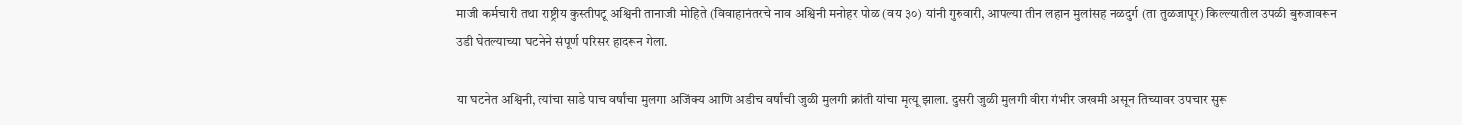माजी कर्मचारी तथा राष्ट्रीय कुस्तीपटू अश्विनी तानाजी मोहिते (विवाहानंतरचे नाव अश्विनी मनोहर पोळ (वय ३०) यांनी गुरुवारी, आपल्या तीन लहान मुलांसह नळदुर्ग (ता तुळजापूर) किल्ल्यातील उपळी बुरुजावरून उडी घेतल्याच्या घटनेने संपूर्ण परिसर हादरून गेला.

या घटनेत अश्विनी, त्यांचा साडे पाच वर्षांचा मुलगा अजिंक्य आणि अडीच वर्षांची जुळी मुलगी क्रांती यांचा मृत्यू झाला. दुसरी जुळी मुलगी वीरा गंभीर जखमी असून तिच्यावर उपचार सुरू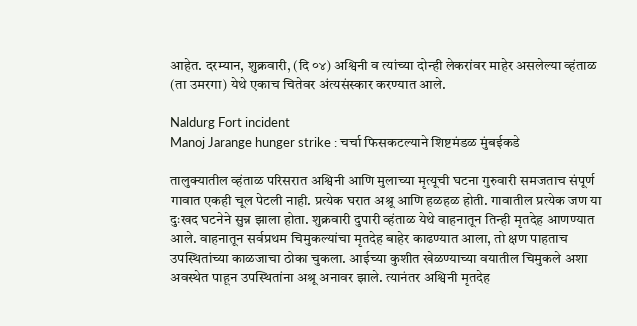आहेत. दरम्यान, शुक्रवारी, (दि ०४) अश्विनी व त्यांच्या दोन्ही लेकरांवर माहेर असलेल्या व्हंताळ (ता उमरगा) येथे एकाच चितेवर अंत्यसंस्कार करण्यात आले.

Naldurg Fort incident
Manoj Jarange hunger strike : चर्चा फिसकटल्याने शिष्टमंडळ मुंबईकडे

तालुक्यातील व्हंताळ परिसरात अश्विनी आणि मुलाच्या मृत्यूची घटना गुरुवारी समजताच संपूर्ण गावात एकही चूल पेटली नाही. प्रत्येक घरात अश्रू आणि हळहळ होती. गावातील प्रत्येक जण या दुःखद घटनेने सुन्न झाला होता. शुक्रवारी दुपारी व्हंताळ येथे वाहनातून तिन्ही मृतदेह आणण्यात आले. वाहनातून सर्वप्रथम चिमुकल्यांचा मृतदेह बाहेर काढण्यात आला, तो क्षण पाहताच उपस्थितांच्या काळजाचा ठोका चुकला. आईच्या कुशीत खेळण्याच्या वयातील चिमुकले अशा अवस्थेत पाहून उपस्थितांना अश्रू अनावर झाले. त्यानंतर अश्विनी मृतदेह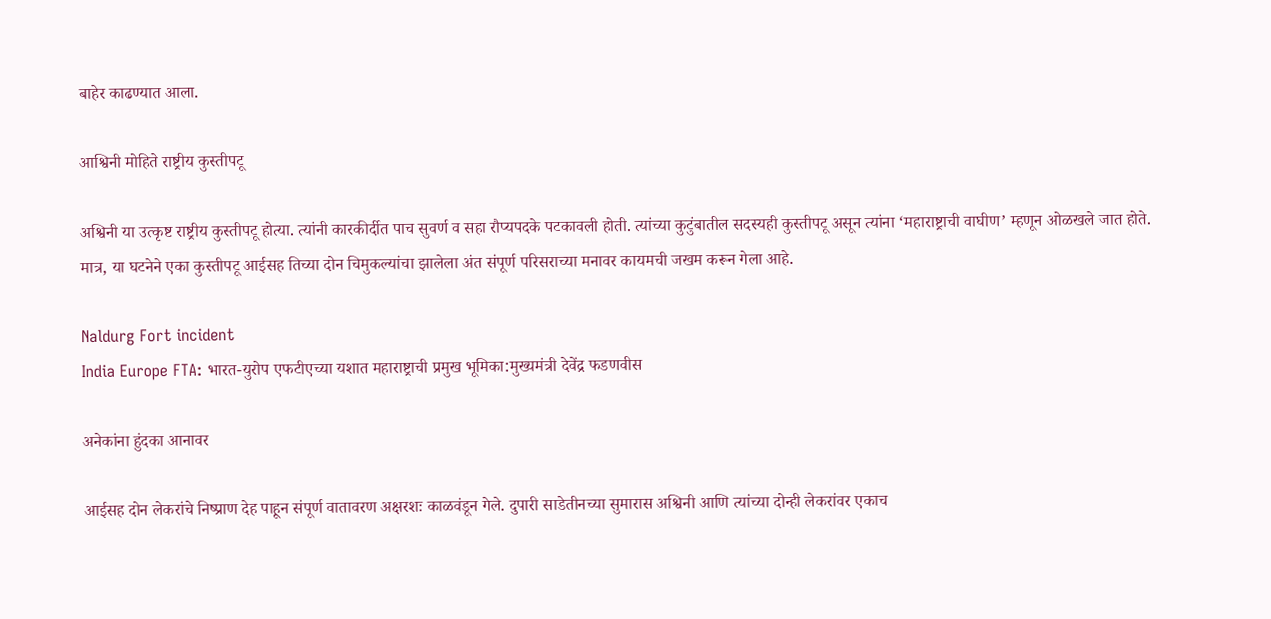बाहेर काढण्यात आला.

आश्विनी मोहिते राष्ट्रीय कुस्‍तीपटू

अश्विनी या उत्कृष्ट राष्ट्रीय कुस्तीपटू होत्या. त्यांनी कारकीर्दीत पाच सुवर्ण व सहा रौप्यपदके पटकावली होती. त्यांच्या कुटुंबातील सदस्यही कुस्तीपटू असून त्यांना ‘महाराष्ट्राची वाघीण’ म्हणून ओळखले जात होते. मात्र, या घटनेने एका कुस्तीपटू आईसह तिच्या दोन चिमुकल्यांचा झालेला अंत संपूर्ण परिसराच्या मनावर कायमची जखम करून गेला आहे.

Naldurg Fort incident
India Europe FTA: भारत-युरोप एफटीएच्या यशात महाराष्ट्राची प्रमुख भूमिका:मुख्यमंत्री देवेंद्र फडणवीस

अनेकांना हुंदका आनावर

आईसह दोन लेकरांचे निष्प्राण देह पाहून संपूर्ण वातावरण अक्षरशः काळवंडून गेले. दुपारी साडेतीनच्या सुमारास अश्विनी आणि त्यांच्या दोन्ही लेकरांवर एकाच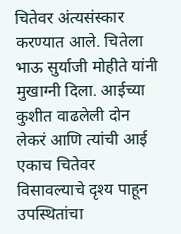चितेवर अंत्यसंस्कार करण्यात आले. चितेला भाऊ सुर्याजी मोहीते यांनी मुखाग्नी दिला. आईच्या कुशीत वाढलेली दोन लेकरं आणि त्यांची आई एकाच चितेवर विसावल्याचे दृश्य पाहून उपस्थितांचा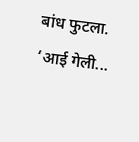बांध फुटला. ‘आई गेली...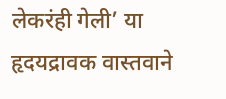लेकरंही गेली’ या हृदयद्रावक वास्तवाने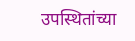उपस्थितांच्या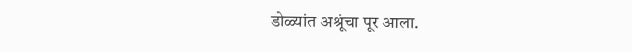डोळ्यांत अश्रूंचा पूर आला.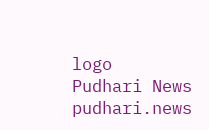logo
Pudhari News
pudhari.news